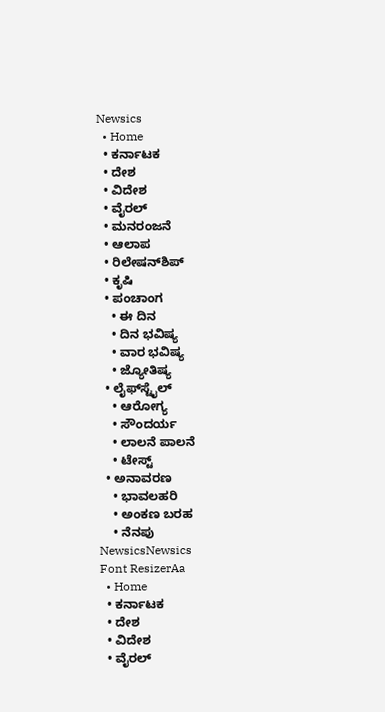Newsics
  • Home
  • ಕರ್ನಾಟಕ
  • ದೇಶ
  • ವಿದೇಶ
  • ವೈರಲ್
  • ಮನರಂಜನೆ
  • ಆಲಾಪ
  • ರಿಲೇಷನ್‌ಶಿಪ್
  • ಕೃಷಿ
  • ಪಂಚಾಂಗ
    • ಈ ದಿನ
    • ದಿನ ಭವಿಷ್ಯ
    • ವಾರ ಭವಿಷ್ಯ
    • ಜ್ಯೋತಿಷ್ಯ
  • ಲೈಫ್‌ಸ್ಟೈಲ್
    • ಆರೋಗ್ಯ
    • ಸೌಂದರ್ಯ
    • ಲಾಲನೆ ಪಾಲನೆ
    • ಟೇಸ್ಟ್
  • ಅನಾವರಣ
    • ಭಾವಲಹರಿ
    • ಅಂಕಣ ಬರಹ
    • ನೆನಪು
NewsicsNewsics
Font ResizerAa
  • Home
  • ಕರ್ನಾಟಕ
  • ದೇಶ
  • ವಿದೇಶ
  • ವೈರಲ್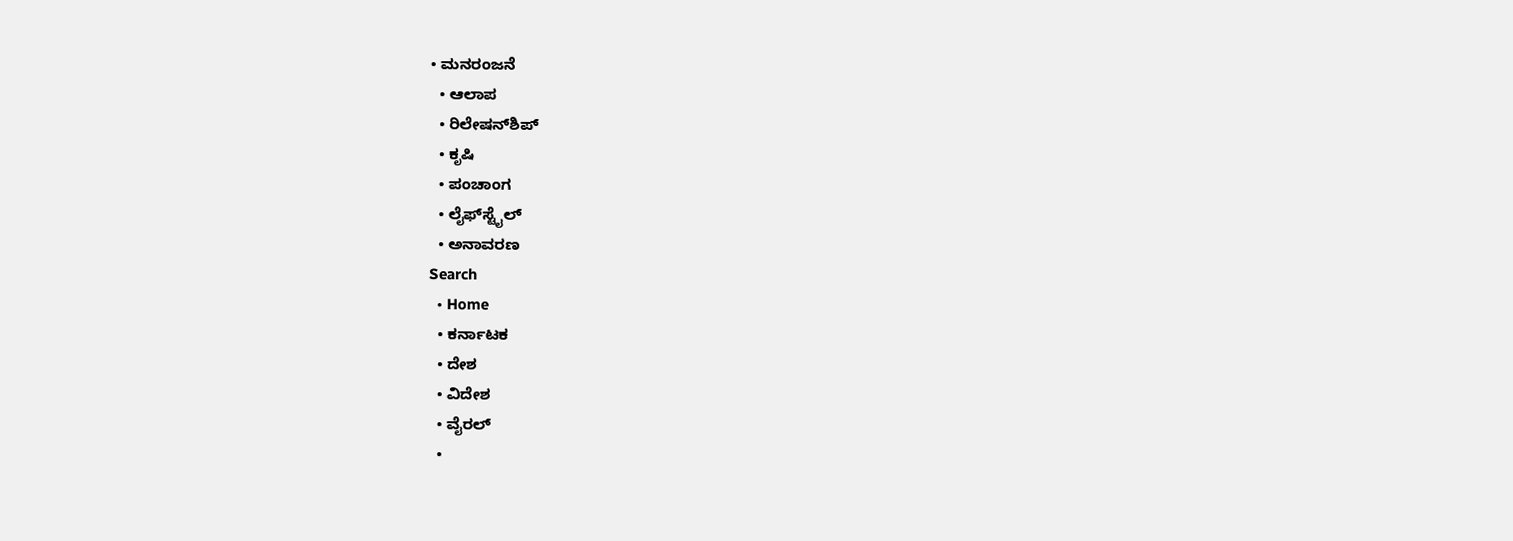• ಮನರಂಜನೆ
  • ಆಲಾಪ
  • ರಿಲೇಷನ್‌ಶಿಪ್
  • ಕೃಷಿ
  • ಪಂಚಾಂಗ
  • ಲೈಫ್‌ಸ್ಟೈಲ್
  • ಅನಾವರಣ
Search
  • Home
  • ಕರ್ನಾಟಕ
  • ದೇಶ
  • ವಿದೇಶ
  • ವೈರಲ್
  •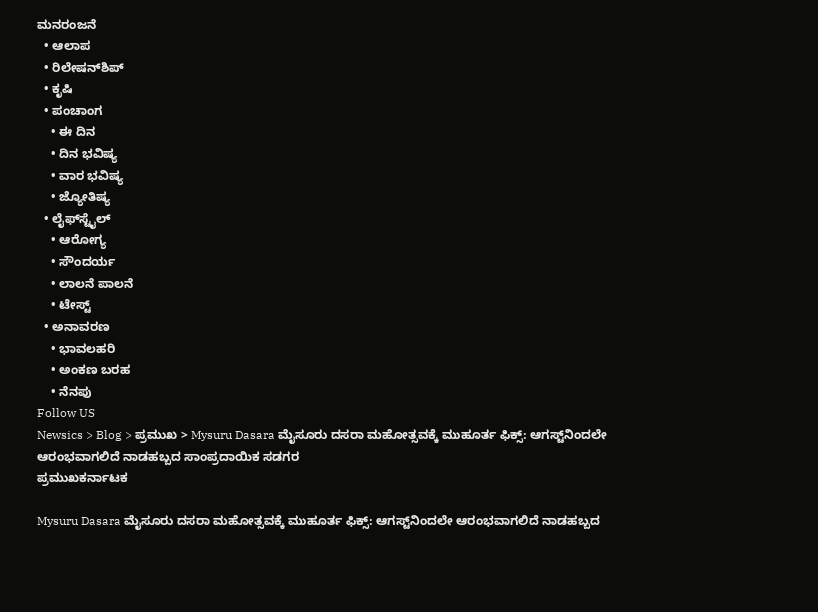ಮನರಂಜನೆ
  • ಆಲಾಪ
  • ರಿಲೇಷನ್‌ಶಿಪ್
  • ಕೃಷಿ
  • ಪಂಚಾಂಗ
    • ಈ ದಿನ
    • ದಿನ ಭವಿಷ್ಯ
    • ವಾರ ಭವಿಷ್ಯ
    • ಜ್ಯೋತಿಷ್ಯ
  • ಲೈಫ್‌ಸ್ಟೈಲ್
    • ಆರೋಗ್ಯ
    • ಸೌಂದರ್ಯ
    • ಲಾಲನೆ ಪಾಲನೆ
    • ಟೇಸ್ಟ್
  • ಅನಾವರಣ
    • ಭಾವಲಹರಿ
    • ಅಂಕಣ ಬರಹ
    • ನೆನಪು
Follow US
Newsics > Blog > ಪ್ರಮುಖ > Mysuru Dasara ಮೈಸೂರು ದಸರಾ ಮಹೋತ್ಸವಕ್ಕೆ ಮುಹೂರ್ತ ಫಿಕ್ಸ್: ಆಗಸ್ಟ್‌ನಿಂದಲೇ ಆರಂಭವಾಗಲಿದೆ ನಾಡಹಬ್ಬದ ಸಾಂಪ್ರದಾಯಿಕ ಸಡಗರ
ಪ್ರಮುಖಕರ್ನಾಟಕ

Mysuru Dasara ಮೈಸೂರು ದಸರಾ ಮಹೋತ್ಸವಕ್ಕೆ ಮುಹೂರ್ತ ಫಿಕ್ಸ್: ಆಗಸ್ಟ್‌ನಿಂದಲೇ ಆರಂಭವಾಗಲಿದೆ ನಾಡಹಬ್ಬದ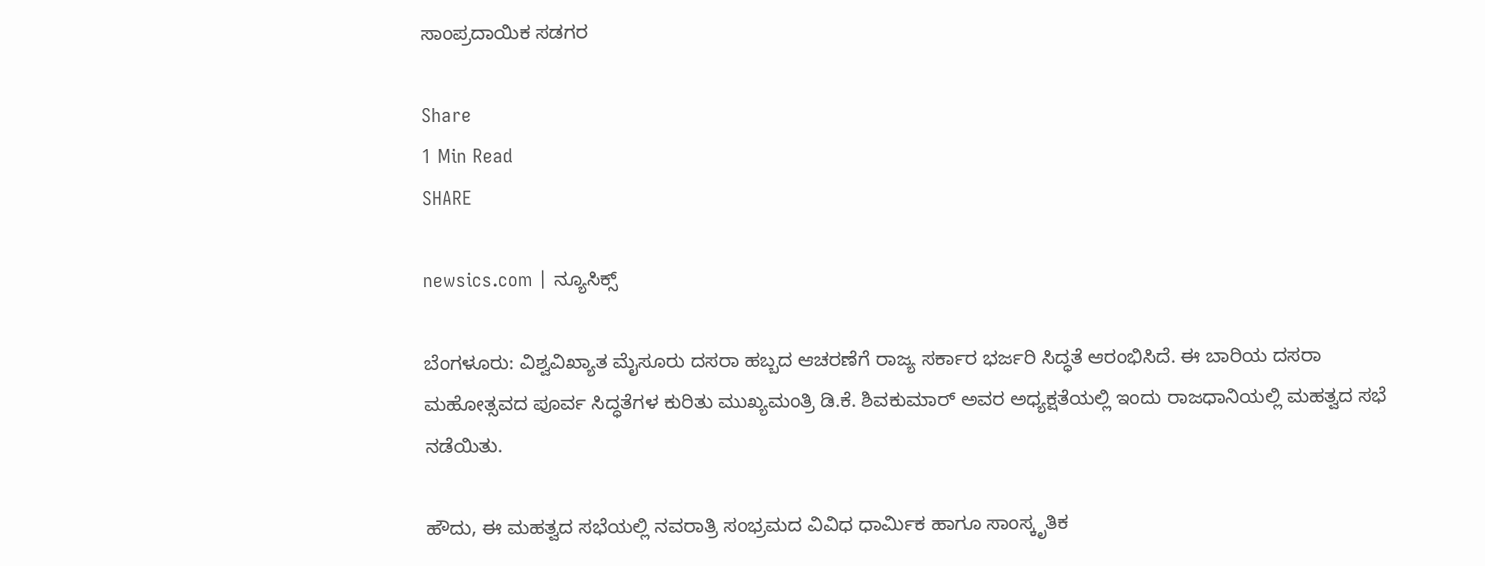ಸಾಂಪ್ರದಾಯಿಕ ಸಡಗರ

Share
1 Min Read
SHARE

newsics.com | ನ್ಯೂಸಿಕ್ಸ್

ಬೆಂಗಳೂರು: ವಿಶ್ವವಿಖ್ಯಾತ ಮೈಸೂರು ದಸರಾ ಹಬ್ಬದ ಆಚರಣೆಗೆ ರಾಜ್ಯ ಸರ್ಕಾರ ಭರ್ಜರಿ ಸಿದ್ಧತೆ ಆರಂಭಿಸಿದೆ. ಈ ಬಾರಿಯ ದಸರಾ ಮಹೋತ್ಸವದ ಪೂರ್ವ ಸಿದ್ಧತೆಗಳ ಕುರಿತು ಮುಖ್ಯಮಂತ್ರಿ ಡಿ.ಕೆ. ಶಿವಕುಮಾರ್ ಅವರ ಅಧ್ಯಕ್ಷತೆಯಲ್ಲಿ ಇಂದು ರಾಜಧಾನಿಯಲ್ಲಿ ಮಹತ್ವದ ಸಭೆ ನಡೆಯಿತು.

ಹೌದು, ಈ ಮಹತ್ವದ ಸಭೆಯಲ್ಲಿ ನವರಾತ್ರಿ ಸಂಭ್ರಮದ ವಿವಿಧ ಧಾರ್ಮಿಕ ಹಾಗೂ ಸಾಂಸ್ಕೃತಿಕ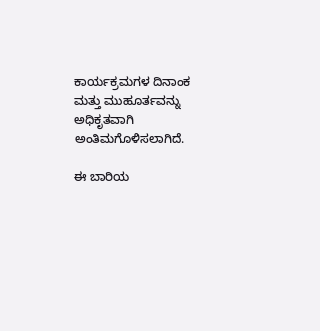ಕಾರ್ಯಕ್ರಮಗಳ ದಿನಾಂಕ ಮತ್ತು ಮುಹೂರ್ತವನ್ನು ಅಧಿಕೃತವಾಗಿ ಅಂತಿಮಗೊಳಿಸಲಾಗಿದೆ.

ಈ ಬಾರಿಯ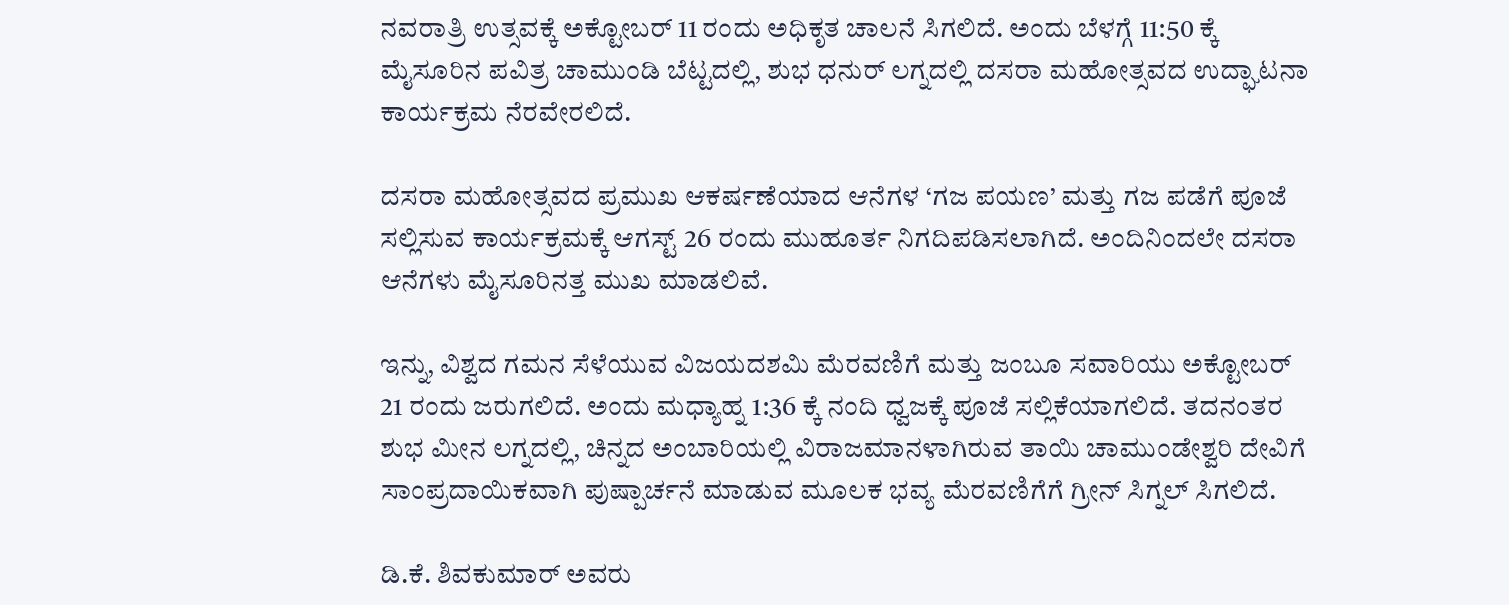ನವರಾತ್ರಿ ಉತ್ಸವಕ್ಕೆ ಅಕ್ಟೋಬರ್ 11 ರಂದು ಅಧಿಕೃತ ಚಾಲನೆ ಸಿಗಲಿದೆ. ಅಂದು ಬೆಳಗ್ಗೆ 11:50 ಕ್ಕೆ ಮೈಸೂರಿನ ಪವಿತ್ರ ಚಾಮುಂಡಿ ಬೆಟ್ಟದಲ್ಲಿ, ಶುಭ ಧನುರ್ ಲಗ್ನದಲ್ಲಿ ದಸರಾ ಮಹೋತ್ಸವದ ಉದ್ಘಾಟನಾ ಕಾರ್ಯಕ್ರಮ ನೆರವೇರಲಿದೆ.

ದಸರಾ ಮಹೋತ್ಸವದ ಪ್ರಮುಖ ಆಕರ್ಷಣೆಯಾದ ಆನೆಗಳ ‘ಗಜ ಪಯಣ’ ಮತ್ತು ಗಜ ಪಡೆಗೆ ಪೂಜೆ ಸಲ್ಲಿಸುವ ಕಾರ್ಯಕ್ರಮಕ್ಕೆ ಆಗಸ್ಟ್ 26 ರಂದು ಮುಹೂರ್ತ ನಿಗದಿಪಡಿಸಲಾಗಿದೆ. ಅಂದಿನಿಂದಲೇ ದಸರಾ ಆನೆಗಳು ಮೈಸೂರಿನತ್ತ ಮುಖ ಮಾಡಲಿವೆ.

ಇನ್ನು, ವಿಶ್ವದ ಗಮನ ಸೆಳೆಯುವ ವಿಜಯದಶಮಿ ಮೆರವಣಿಗೆ ಮತ್ತು ಜಂಬೂ ಸವಾರಿಯು ಅಕ್ಟೋಬರ್ 21 ರಂದು ಜರುಗಲಿದೆ. ಅಂದು ಮಧ್ಯಾಹ್ನ 1:36 ಕ್ಕೆ ನಂದಿ ಧ್ವಜಕ್ಕೆ ಪೂಜೆ ಸಲ್ಲಿಕೆಯಾಗಲಿದೆ. ತದನಂತರ ಶುಭ ಮೀನ ಲಗ್ನದಲ್ಲಿ, ಚಿನ್ನದ ಅಂಬಾರಿಯಲ್ಲಿ ವಿರಾಜಮಾನಳಾಗಿರುವ ತಾಯಿ ಚಾಮುಂಡೇಶ್ವರಿ ದೇವಿಗೆ ಸಾಂಪ್ರದಾಯಿಕವಾಗಿ ಪುಷ್ಪಾರ್ಚನೆ ಮಾಡುವ ಮೂಲಕ ಭವ್ಯ ಮೆರವಣಿಗೆಗೆ ಗ್ರೀನ್ ಸಿಗ್ನಲ್ ಸಿಗಲಿದೆ.

ಡಿ.ಕೆ. ಶಿವಕುಮಾರ್ ಅವರು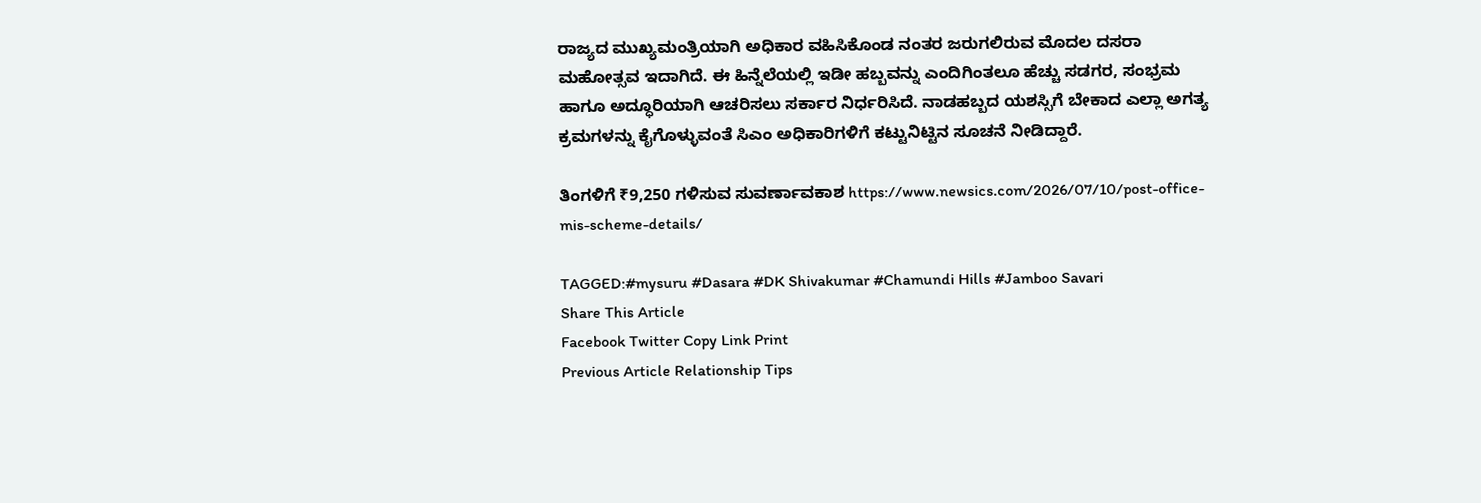ರಾಜ್ಯದ ಮುಖ್ಯಮಂತ್ರಿಯಾಗಿ ಅಧಿಕಾರ ವಹಿಸಿಕೊಂಡ ನಂತರ ಜರುಗಲಿರುವ ಮೊದಲ ದಸರಾ ಮಹೋತ್ಸವ ಇದಾಗಿದೆ. ಈ ಹಿನ್ನೆಲೆಯಲ್ಲಿ ಇಡೀ ಹಬ್ಬವನ್ನು ಎಂದಿಗಿಂತಲೂ ಹೆಚ್ಚು ಸಡಗರ, ಸಂಭ್ರಮ ಹಾಗೂ ಅದ್ಧೂರಿಯಾಗಿ ಆಚರಿಸಲು ಸರ್ಕಾರ ನಿರ್ಧರಿಸಿದೆ. ನಾಡಹಬ್ಬದ ಯಶಸ್ಸಿಗೆ ಬೇಕಾದ ಎಲ್ಲಾ ಅಗತ್ಯ ಕ್ರಮಗಳನ್ನು ಕೈಗೊಳ್ಳುವಂತೆ ಸಿಎಂ ಅಧಿಕಾರಿಗಳಿಗೆ ಕಟ್ಟುನಿಟ್ಟಿನ ಸೂಚನೆ ನೀಡಿದ್ದಾರೆ.

ತಿಂಗಳಿಗೆ ₹9,250 ಗಳಿಸುವ ಸುವರ್ಣಾವಕಾಶ https://www.newsics.com/2026/07/10/post-office-mis-scheme-details/

TAGGED:#mysuru #Dasara #DK Shivakumar #Chamundi Hills #Jamboo Savari
Share This Article
Facebook Twitter Copy Link Print
Previous Article Relationship Tips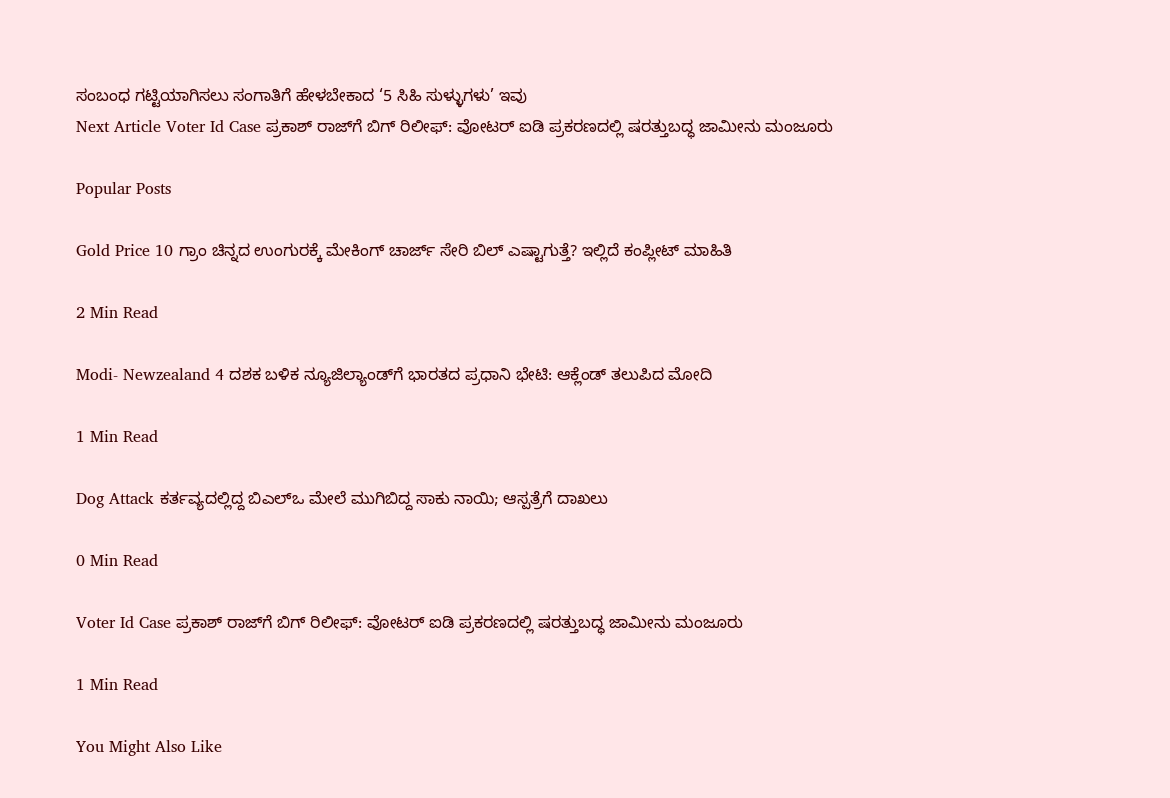ಸಂಬಂಧ ಗಟ್ಟಿಯಾಗಿಸಲು ಸಂಗಾತಿಗೆ ಹೇಳಬೇಕಾದ ‘5 ಸಿಹಿ ಸುಳ್ಳುಗಳು’ ಇವು
Next Article Voter Id Case ಪ್ರಕಾಶ್ ರಾಜ್‌ಗೆ ಬಿಗ್ ರಿಲೀಫ್: ವೋಟರ್ ಐಡಿ ಪ್ರಕರಣದಲ್ಲಿ ಷರತ್ತುಬದ್ಧ ಜಾಮೀನು ಮಂಜೂರು

Popular Posts

Gold Price 10 ಗ್ರಾಂ ಚಿನ್ನದ ಉಂಗುರಕ್ಕೆ ಮೇಕಿಂಗ್ ಚಾರ್ಜ್ ಸೇರಿ ಬಿಲ್ ಎಷ್ಟಾಗುತ್ತೆ? ಇಲ್ಲಿದೆ ಕಂಪ್ಲೀಟ್ ಮಾಹಿತಿ

2 Min Read

Modi- Newzealand 4 ದಶಕ ಬಳಿಕ ನ್ಯೂಜಿಲ್ಯಾಂಡ್‌ಗೆ ಭಾರತದ ಪ್ರಧಾನಿ ಭೇಟಿ: ಆಕ್ಲೆಂಡ್‌ ತಲುಪಿದ ಮೋದಿ

1 Min Read

Dog Attack ಕರ್ತವ್ಯದಲ್ಲಿದ್ದ ಬಿಎಲ್‌ಒ ಮೇಲೆ ಮುಗಿಬಿದ್ದ ಸಾಕು ನಾಯಿ; ಆಸ್ಪತ್ರೆಗೆ ದಾಖಲು

0 Min Read

Voter Id Case ಪ್ರಕಾಶ್ ರಾಜ್‌ಗೆ ಬಿಗ್ ರಿಲೀಫ್: ವೋಟರ್ ಐಡಿ ಪ್ರಕರಣದಲ್ಲಿ ಷರತ್ತುಬದ್ಧ ಜಾಮೀನು ಮಂಜೂರು

1 Min Read

You Might Also Like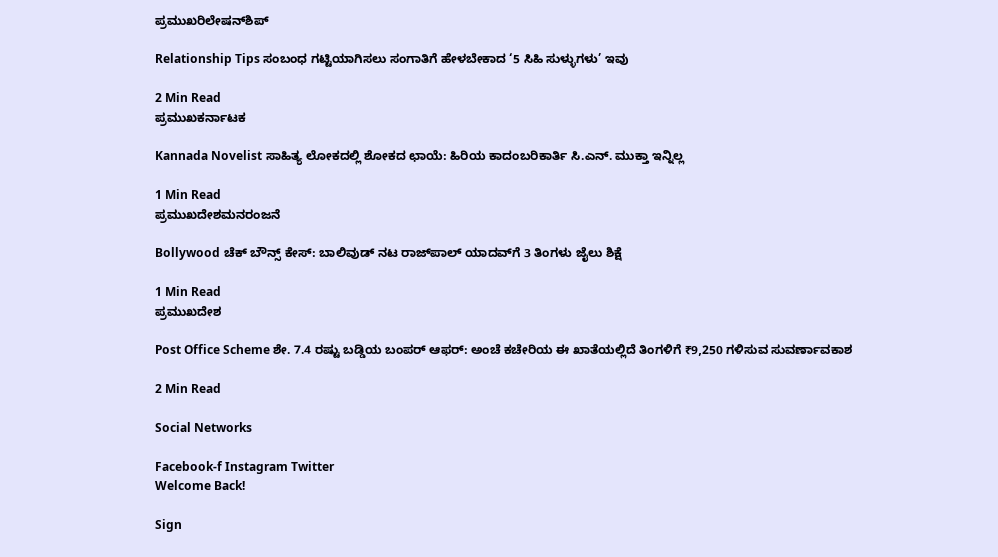ಪ್ರಮುಖರಿಲೇಷನ್‌ಶಿಪ್

Relationship Tips ಸಂಬಂಧ ಗಟ್ಟಿಯಾಗಿಸಲು ಸಂಗಾತಿಗೆ ಹೇಳಬೇಕಾದ ‘5 ಸಿಹಿ ಸುಳ್ಳುಗಳು’ ಇವು

2 Min Read
ಪ್ರಮುಖಕರ್ನಾಟಕ

Kannada Novelist ಸಾಹಿತ್ಯ ಲೋಕದಲ್ಲಿ ಶೋಕದ ಛಾಯೆ: ಹಿರಿಯ ಕಾದಂಬರಿಕಾರ್ತಿ ಸಿ.ಎನ್. ಮುಕ್ತಾ ಇನ್ನಿಲ್ಲ

1 Min Read
ಪ್ರಮುಖದೇಶಮನರಂಜನೆ

Bollywood ಚೆಕ್ ಬೌನ್ಸ್ ಕೇಸ್: ಬಾಲಿವುಡ್ ನಟ ರಾಜ್‌ಪಾಲ್ ಯಾದವ್‌ಗೆ 3 ತಿಂಗಳು ಜೈಲು ಶಿಕ್ಷೆ

1 Min Read
ಪ್ರಮುಖದೇಶ

Post Office Scheme ಶೇ. 7.4 ರಷ್ಟು ಬಡ್ಡಿಯ ಬಂಪರ್ ಆಫರ್: ಅಂಚೆ ಕಚೇರಿಯ ಈ ಖಾತೆಯಲ್ಲಿದೆ ತಿಂಗಳಿಗೆ ₹9,250 ಗಳಿಸುವ ಸುವರ್ಣಾವಕಾಶ

2 Min Read

Social Networks

Facebook-f Instagram Twitter
Welcome Back!

Sign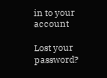in to your account

Lost your password?